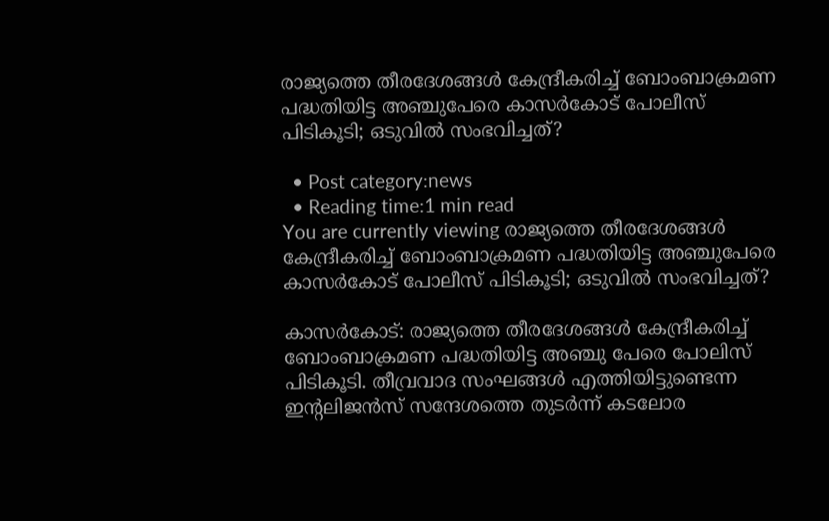രാജ്യത്തെ തീരദേശങ്ങള്‍ കേന്ദ്രീകരിച്ച് ബോംബാക്രമണ പദ്ധതിയിട്ട അഞ്ചുപേരെ കാസര്‍കോട് പോലീസ് പിടികൂടി; ഒടുവില്‍ സംഭവിച്ചത്?

  • Post category:news
  • Reading time:1 min read
You are currently viewing രാജ്യത്തെ തീരദേശങ്ങള്‍ കേന്ദ്രീകരിച്ച് ബോംബാക്രമണ പദ്ധതിയിട്ട അഞ്ചുപേരെ കാസര്‍കോട് പോലീസ് പിടികൂടി; ഒടുവില്‍ സംഭവിച്ചത്?

കാസര്‍കോട്: രാജ്യത്തെ തീരദേശങ്ങള്‍ കേന്ദ്രീകരിച്ച് ബോംബാക്രമണ പദ്ധതിയിട്ട അഞ്ചു പേരെ പോലിസ് പിടികൂടി. തീവ്രവാദ സംഘങ്ങള്‍ എത്തിയിട്ടുണ്ടെന്ന ഇന്റലിജന്‍സ് സന്ദേശത്തെ തുടര്‍ന്ന് കടലോര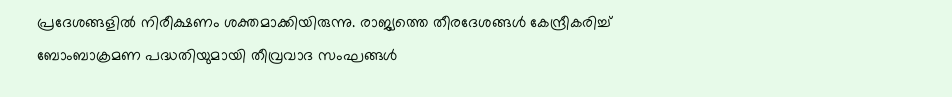പ്രദേശങ്ങളില്‍ നിരീക്ഷണം ശക്തമാക്കിയിരുന്നു. രാജ്യത്തെ തീരദേശങ്ങള്‍ കേന്ദ്രീകരിച്ച് ബോംബാക്രമണ പദ്ധതിയുമായി തീവ്രവാദ സംഘങ്ങള്‍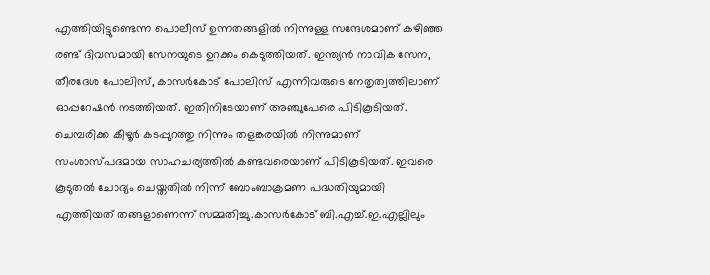എത്തിയിട്ടുണ്ടെന്ന പൊലീസ് ഉന്നതങ്ങളില്‍ നിന്നുള്ള സന്ദേശമാണ് കഴിഞ്ഞ രണ്ട് ദിവസമായി സേനയുടെ ഉറക്കം കെടുത്തിയത്. ഇന്ത്യന്‍ നാവിക സേന, തീരദേശ പോലിസ്, കാസര്‍കോട് പോലിസ് എന്നിവരുടെ നേതൃത്വത്തിലാണ് ഓപ്പറേഷന്‍ നടത്തിയത്. ഇതിനിടേയാണ് അഞ്ചുപേരെ പിടികൂടിയത്. ചെമ്പരിക്ക കീഴൂര്‍ കടപ്പുറത്തു നിന്നും തളങ്കരയില്‍ നിന്നുമാണ് സംശാസ്പദമായ സാഹചര്യത്തില്‍ കണ്ടവരെയാണ് പിടികൂടിയത്. ഇവരെ കൂടുതല്‍ ചോദ്യം ചെയ്തതില്‍ നിന്ന് ബോംബാക്രമണ പദ്ധതിയുമായി എത്തിയത് തങ്ങളാണെന്ന് സമ്മതിച്ചു.കാസര്‍കോട് ബി.എച്ച്.ഇ.എല്ലിലും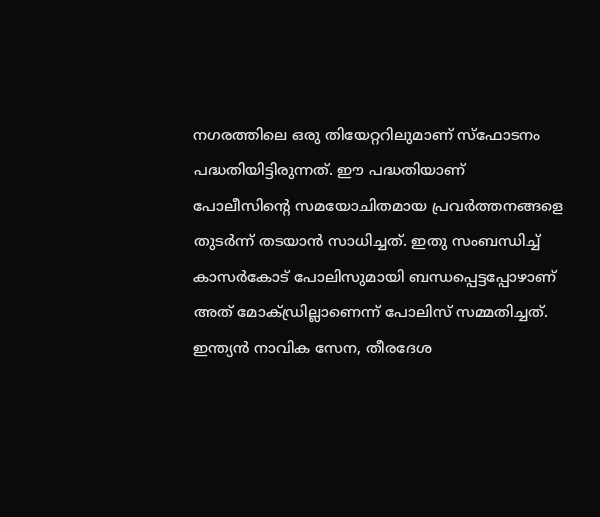നഗരത്തിലെ ഒരു തിയേറ്ററിലുമാണ് സ്ഫോടനം പദ്ധതിയിട്ടിരുന്നത്. ഈ പദ്ധതിയാണ് പോലീസിന്റെ സമയോചിതമായ പ്രവര്‍ത്തനങ്ങളെ തുടര്‍ന്ന് തടയാന്‍ സാധിച്ചത്. ഇതു സംബന്ധിച്ച് കാസര്‍കോട് പോലിസുമായി ബന്ധപ്പെട്ടപ്പോഴാണ് അത് മോക്ഡ്രില്ലാണെന്ന് പോലിസ് സമ്മതിച്ചത്. ഇന്ത്യന്‍ നാവിക സേന, തീരദേശ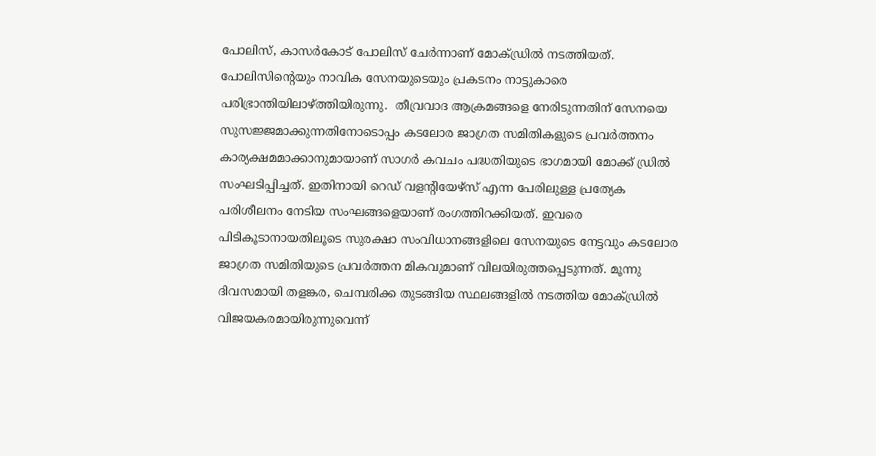പോലിസ്, കാസര്‍കോട് പോലിസ് ചേര്‍ന്നാണ് മോക്ഡ്രില്‍ നടത്തിയത്. പോലിസിന്റെയും നാവിക സേനയുടെയും പ്രകടനം നാട്ടുകാരെ പരിഭ്രാന്തിയിലാഴ്ത്തിയിരുന്നു.  തീവ്രവാദ ആക്രമങ്ങളെ നേരിടുന്നതിന് സേനയെ സുസജ്ജമാക്കുന്നതിനോടൊപ്പം കടലോര ജാഗ്രത സമിതികളുടെ പ്രവര്‍ത്തനം കാര്യക്ഷമമാക്കാനുമായാണ് സാഗര്‍ കവചം പദ്ധതിയുടെ ഭാഗമായി മോക്ക് ഡ്രില്‍ സംഘടിപ്പിച്ചത്. ഇതിനായി റെഡ് വളന്റിയേഴ്സ് എന്ന പേരിലുള്ള പ്രത്യേക പരിശീലനം നേടിയ സംഘങ്ങളെയാണ് രംഗത്തിറക്കിയത്. ഇവരെ പിടികൂടാനായതിലൂടെ സുരക്ഷാ സംവിധാനങ്ങളിലെ സേനയുടെ നേട്ടവും കടലോര ജാഗ്രത സമിതിയുടെ പ്രവര്‍ത്തന മികവുമാണ് വിലയിരുത്തപ്പെടുന്നത്. മൂന്നു ദിവസമായി തളങ്കര, ചെമ്പരിക്ക തുടങ്ങിയ സ്ഥലങ്ങളില്‍ നടത്തിയ മോക്ഡ്രില്‍ വിജയകരമായിരുന്നുവെന്ന്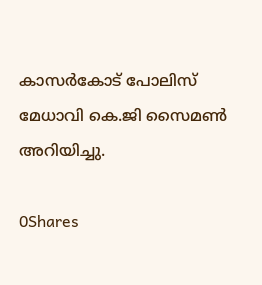കാസര്‍കോട് പോലിസ് മേധാവി കെ.ജി സൈമണ്‍ അറിയിച്ചു.

0Shares